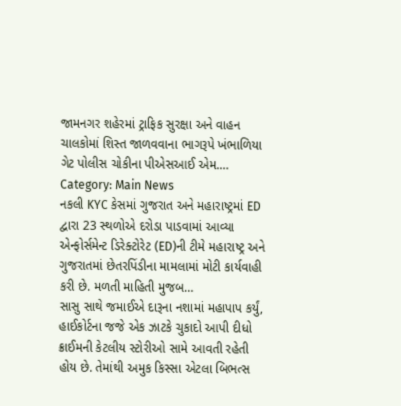જામનગર શહેરમાં ટ્રાફિક સુરક્ષા અને વાહન ચાલકોમાં શિસ્ત જાળવવાના ભાગરૂપે ખંભાળિયા ગેટ પોલીસ ચોકીના પીએસઆઈ એમ.…
Category: Main News
નકલી KYC કેસમાં ગુજરાત અને મહારાષ્ટ્રમાં ED દ્વારા 23 સ્થળોએ દરોડા પાડવામાં આવ્યા
એન્ફોર્સમેન્ટ ડિરેક્ટોરેટ (ED)ની ટીમે મહારાષ્ટ્ર અને ગુજરાતમાં છેતરપિંડીના મામલામાં મોટી કાર્યવાહી કરી છે. મળતી માહિતી મુજબ…
સાસુ સાથે જમાઈએ દારૂના નશામાં મહાપાપ કર્યું, હાઈકોર્ટના જજે એક ઝાટકે ચુકાદો આપી દીધો
ક્રાઈમની કેટલીય સ્ટોરીઓ સામે આવતી રહેતી હોય છે. તેમાંથી અમુક કિસ્સા એટલા બિભત્સ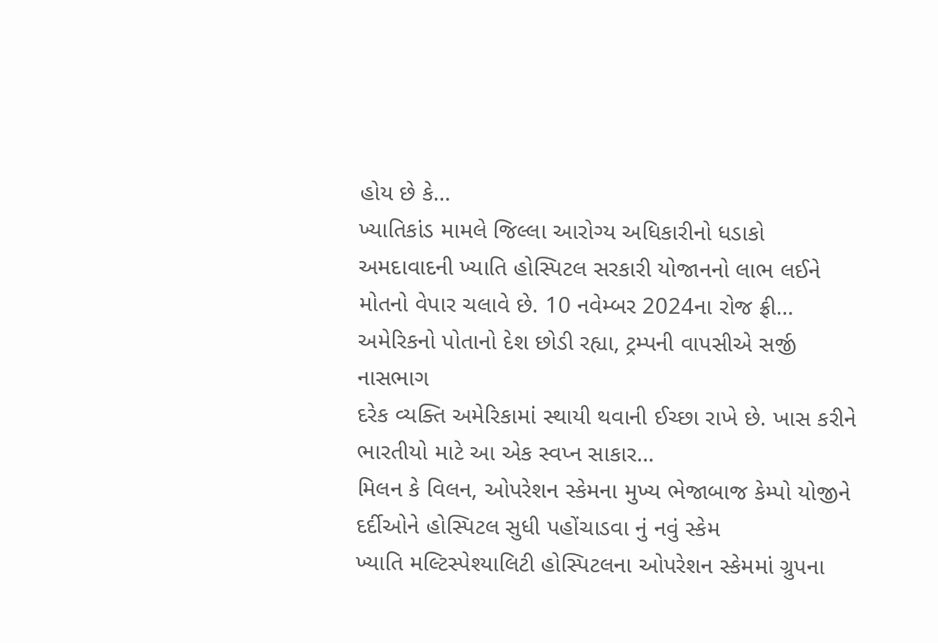હોય છે કે…
ખ્યાતિકાંડ મામલે જિલ્લા આરોગ્ય અધિકારીનો ધડાકો
અમદાવાદની ખ્યાતિ હોસ્પિટલ સરકારી યોજાનનો લાભ લઈને મોતનો વેપાર ચલાવે છે. 10 નવેમ્બર 2024ના રોજ ફ્રી…
અમેરિકનો પોતાનો દેશ છોડી રહ્યા, ટ્રમ્પની વાપસીએ સર્જી નાસભાગ
દરેક વ્યક્તિ અમેરિકામાં સ્થાયી થવાની ઈચ્છા રાખે છે. ખાસ કરીને ભારતીયો માટે આ એક સ્વપ્ન સાકાર…
મિલન કે વિલન, ઓપરેશન સ્કેમના મુખ્ય ભેજાબાજ કેમ્પો યોજીને દર્દીઓને હોસ્પિટલ સુધી પહોંચાડવા નું નવું સ્કેમ
ખ્યાતિ મલ્ટિસ્પેશ્યાલિટી હોસ્પિટલના ઓપરેશન સ્કેમમાં ગ્રુપના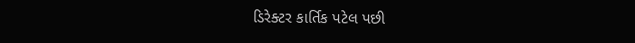ડિરેક્ટર કાર્તિક પટેલ પછી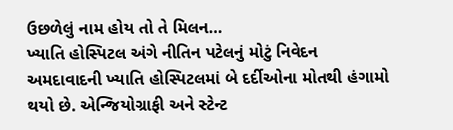ઉછળેલું નામ હોય તો તે મિલન…
ખ્યાતિ હોસ્પિટલ અંગે નીતિન પટેલનું મોટું નિવેદન
અમદાવાદની ખ્યાતિ હોસ્પિટલમાં બે દર્દીઓના મોતથી હંગામો થયો છે. એન્જિયોગ્રાફી અને સ્ટેન્ટ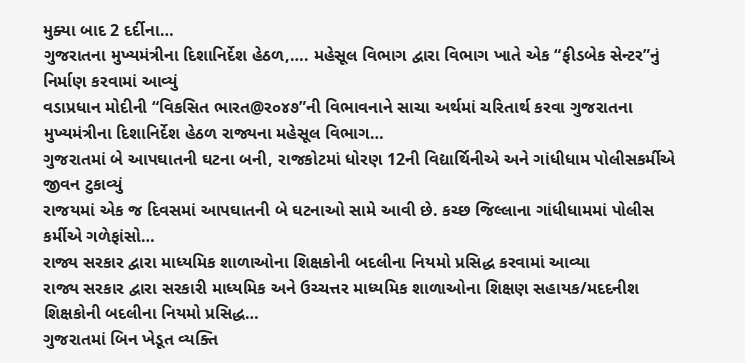મુક્યા બાદ 2 દર્દીના…
ગુજરાતના મુખ્યમંત્રીના દિશાનિર્દેશ હેઠળ,…. મહેસૂલ વિભાગ દ્વારા વિભાગ ખાતે એક “ફીડબેક સેન્ટર”નું નિર્માણ કરવામાં આવ્યું
વડાપ્રધાન મોદીની “વિકસિત ભારત@ર૦૪૭”ની વિભાવનાને સાચા અર્થમાં ચરિતાર્થ કરવા ગુજરાતના મુખ્યમંત્રીના દિશાનિર્દેશ હેઠળ રાજ્યના મહેસૂલ વિભાગ…
ગુજરાતમાં બે આપઘાતની ઘટના બની, રાજકોટમાં ધોરણ 12ની વિદ્યાર્થિનીએ અને ગાંધીધામ પોલીસકર્મીએ જીવન ટુકાવ્યું
રાજયમાં એક જ દિવસમાં આપઘાતની બે ઘટનાઓ સામે આવી છે. કચ્છ જિલ્લાના ગાંધીધામમાં પોલીસ કર્મીએ ગળેફાંસો…
રાજ્ય સરકાર દ્વારા માધ્યમિક શાળાઓના શિક્ષકોની બદલીના નિયમો પ્રસિદ્ધ કરવામાં આવ્યા
રાજ્ય સરકાર દ્વારા સરકારી માધ્યમિક અને ઉચ્ચત્તર માધ્યમિક શાળાઓના શિક્ષણ સહાયક/મદદનીશ શિક્ષકોની બદલીના નિયમો પ્રસિદ્ધ…
ગુજરાતમાં બિન ખેડૂત વ્યક્તિ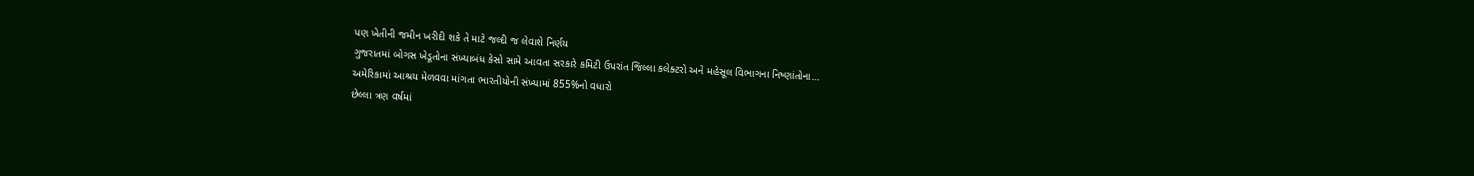પણ ખેતીની જમીન ખરીદી શકે તે માટે જલ્દી જ લેવાશે નિર્ણય
ગુજરાતમાં બોગસ ખેડૂતોના સંખ્યાબંધ કેસો સામે આવતા સરકારે કમિટી ઉપરાંત જિલ્લા કલેક્ટરો અને મહેસૂલ વિભાગના નિષ્ણાંતોના…
અમેરિકામાં આશ્રય મેળવવા માંગતા ભારતીયોની સંખ્યામાં 855%નો વધારો
છેલ્લા ત્રણ વર્ષમાં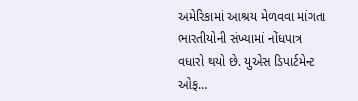અમેરિકામાં આશ્રય મેળવવા માંગતા ભારતીયોની સંખ્યામાં નોંધપાત્ર વધારો થયો છે. યુએસ ડિપાર્ટમેન્ટ ઓફ…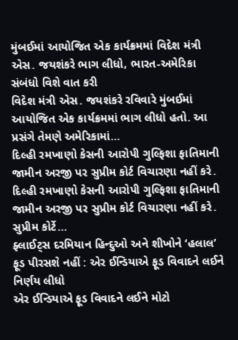મુંબઈમાં આયોજિત એક કાર્યક્રમમાં વિદેશ મંત્રી એસ. જયશંકરે ભાગ લીધો, ભારત-અમેરિકા સંબંધો વિશે વાત કરી
વિદેશ મંત્રી એસ. જયશંકરે રવિવારે મુંબઈમાં આયોજિત એક કાર્યક્રમમાં ભાગ લીધો હતો. આ પ્રસંગે તેમણે અમેરિકામાં…
દિલ્હી રમખાણો કેસની આરોપી ગુલ્ફિશા ફાતિમાની જામીન અરજી પર સુપ્રીમ કોર્ટ વિચારણા નહીં કરે.
દિલ્હી રમખાણો કેસની આરોપી ગુલ્ફિશા ફાતિમાની જામીન અરજી પર સુપ્રીમ કોર્ટ વિચારણા નહીં કરે. સુપ્રીમ કોર્ટે…
ફ્લાઈટ્સ દરમિયાન હિન્દુઓ અને શીખોને ‘હલાલ’ ફૂડ પીરસશે નહીં : એર ઈન્ડિયાએ ફૂડ વિવાદને લઈને નિર્ણય લીધો
એર ઈન્ડિયાએ ફૂડ વિવાદને લઈને મોટો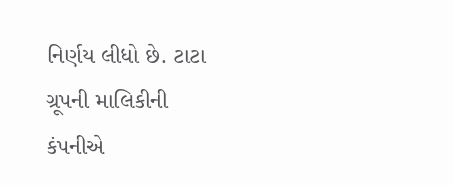નિર્ણય લીધો છે. ટાટા ગ્રૂપની માલિકીની કંપનીએ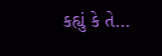કહ્યું કે તે…